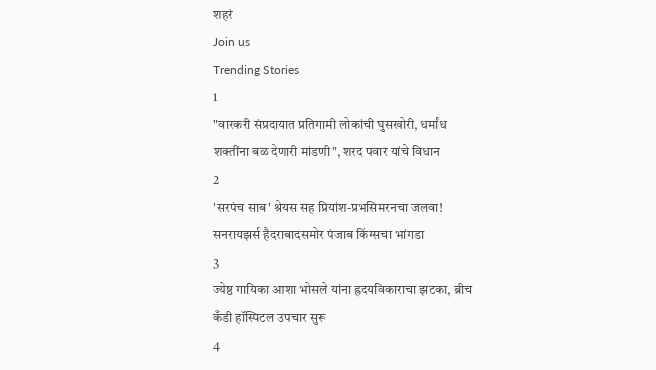शहरं
Join us
Trending Stories
1
"वारकरी संप्रदायात प्रतिगामी लोकांची घुसखोरी, धर्मांध शक्तींना बळ देणारी मांडणी", शरद पवार यांचे विधान
2
'सरपंच साब' श्रेयस सह प्रियांश-प्रभसिमरनचा जलवा! सनरायझर्स हैदराबादसमोर पंजाब किंग्सचा भांगडा
3
ज्येष्ठ गायिका आशा भोसले यांना ह्रदयविकाराचा झटका, ब्रीच कँडी हॉस्पिटल उपचार सुरू
4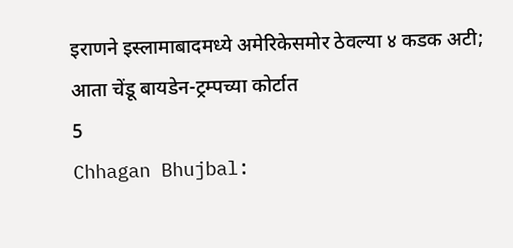इराणने इस्लामाबादमध्ये अमेरिकेसमोर ठेवल्या ४ कडक अटी; आता चेंडू बायडेन-ट्रम्पच्या कोर्टात
5
Chhagan Bhujbal: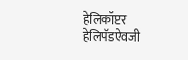हेलिकॉप्टर हेलिपॅडऐवजी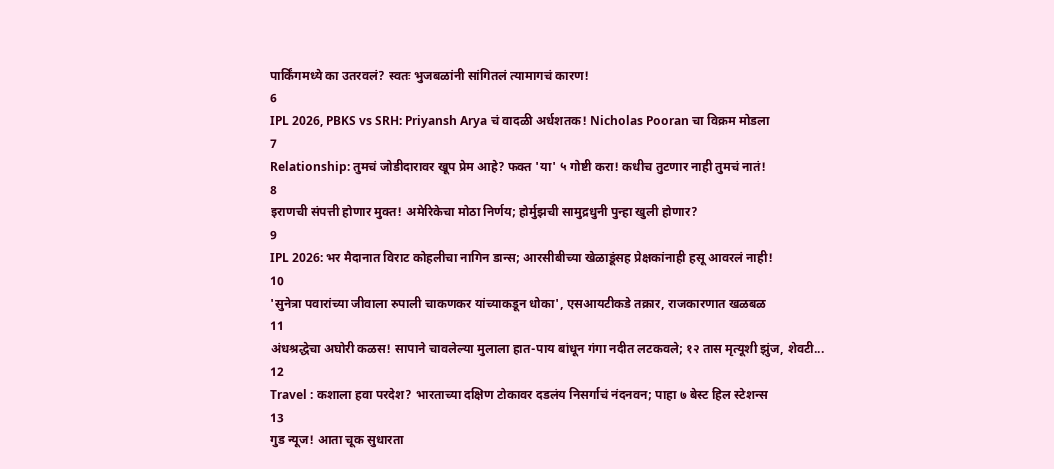पार्किंगमध्ये का उतरवलं? स्वतः भुजबळांनी सांगितलं त्यामागचं कारण!
6
IPL 2026, PBKS vs SRH: Priyansh Arya चं वादळी अर्धशतक! Nicholas Pooran चा विक्रम मोडला
7
Relationship: तुमचं जोडीदारावर खूप प्रेम आहे? फक्त 'या' ५ गोष्टी करा! कधीच तुटणार नाही तुमचं नातं!
8
इराणची संपत्ती होणार मुक्त! अमेरिकेचा मोठा निर्णय; होर्मुझची सामुद्रधुनी पुन्हा खुली होणार?
9
IPL 2026: भर मैदानात विराट कोहलीचा नागिन डान्स; आरसीबीच्या खेळाडूंसह प्रेक्षकांनाही हसू आवरलं नाही!
10
'सुनेत्रा पवारांच्या जीवाला रुपाली चाकणकर यांच्याकडून धोका', एसआयटीकडे तक्रार, राजकारणात खळबळ
11
अंधश्रद्धेचा अघोरी कळस! सापाने चावलेल्या मुलाला हात-पाय बांधून गंगा नदीत लटकवले; १२ तास मृत्यूशी झुंज, शेवटी...
12
Travel : कशाला हवा परदेश? भारताच्या दक्षिण टोकावर दडलंय निसर्गाचं नंदनवन; पाहा ७ बेस्ट हिल स्टेशन्स
13
गुड न्यूज! आता चूक सुधारता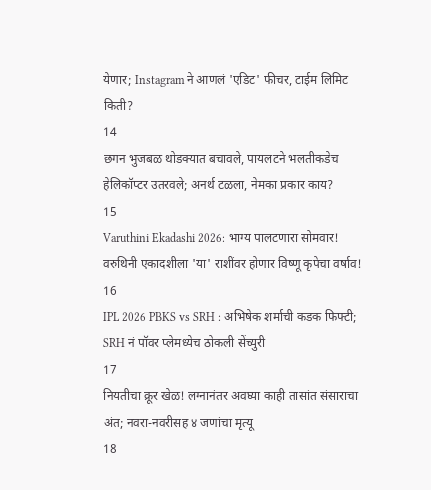येणार; Instagram ने आणलं 'एडिट' फीचर, टाईम लिमिट किती?
14
छगन भुजबळ थोडक्यात बचावले, पायलटने भलतीकडेच हेलिकॉप्टर उतरवले; अनर्थ टळला, नेमका प्रकार काय?
15
Varuthini Ekadashi 2026: भाग्य पालटणारा सोमवार! वरुथिनी एकादशीला 'या' राशींवर होणार विष्णू कृपेचा वर्षाव!
16
IPL 2026 PBKS vs SRH : अभिषेक शर्माची कडक फिफ्टी; SRH नं पॉवर प्लेमध्येच ठोकली सेंच्युरी
17
नियतीचा क्रूर खेळ! लग्नानंतर अवघ्या काही तासांत संसाराचा अंत; नवरा-नवरीसह ४ जणांचा मृत्यू
18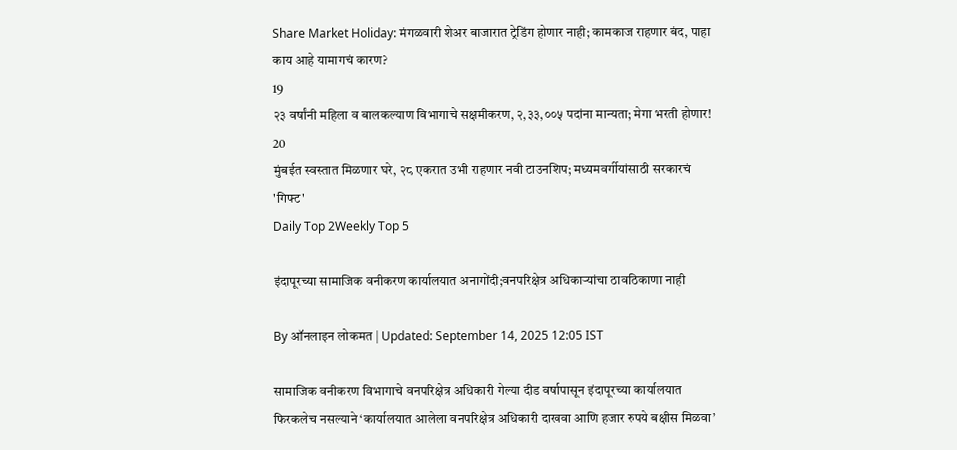Share Market Holiday: मंगळवारी शेअर बाजारात ट्रेडिंग होणार नाही; कामकाज राहणार बंद, पाहा काय आहे यामागचं कारण?
19
२३ वर्षांनी महिला व बालकल्याण विभागाचे सक्षमीकरण, २,३३,००५ पदांना मान्यता; मेगा भरती होणार!
20
मुंबईत स्वस्तात मिळणार घरे, २८ एकरात उभी राहणार नवी टाउनशिप; मध्यमवर्गीयांसाठी सरकारचं 'गिफ्ट'
Daily Top 2Weekly Top 5

इंदापूरच्या सामाजिक वनीकरण कार्यालयात अनागोंदी;वनपरिक्षेत्र अधिकाऱ्यांचा ठावठिकाणा नाही

By ऑनलाइन लोकमत | Updated: September 14, 2025 12:05 IST

सामाजिक वनीकरण विभागाचे वनपरिक्षेत्र अधिकारी गेल्या दीड वर्षापासून इंदापूरच्या कार्यालयात फिरकलेच नसल्याने ‘कार्यालयात आलेला वनपरिक्षेत्र अधिकारी दाखवा आणि हजार रुपये बक्षीस मिळवा’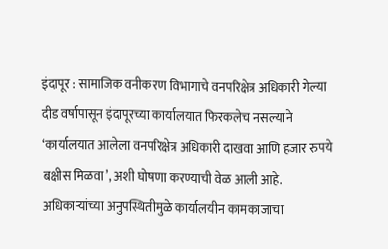इंदापूर : सामाजिक वनीकरण विभागाचे वनपरिक्षेत्र अधिकारी गेल्या दीड वर्षापासून इंदापूरच्या कार्यालयात फिरकलेच नसल्याने ‘कार्यालयात आलेला वनपरिक्षेत्र अधिकारी दाखवा आणि हजार रुपये बक्षीस मिळवा’, अशी घोषणा करण्याची वेळ आली आहे. अधिकाऱ्यांच्या अनुपस्थितीमुळे कार्यालयीन कामकाजाचा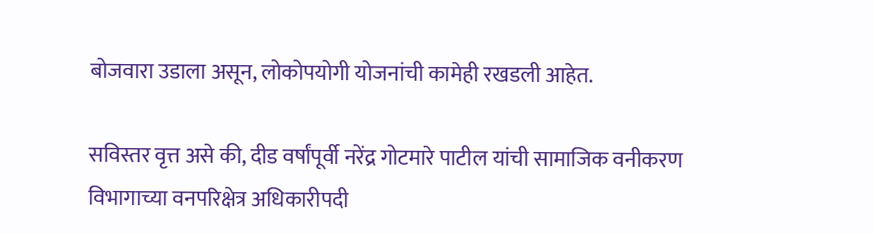बोजवारा उडाला असून, लोकोपयोगी योजनांची कामेही रखडली आहेत.

सविस्तर वृत्त असे की, दीड वर्षांपूर्वी नरेंद्र गोटमारे पाटील यांची सामाजिक वनीकरण विभागाच्या वनपरिक्षेत्र अधिकारीपदी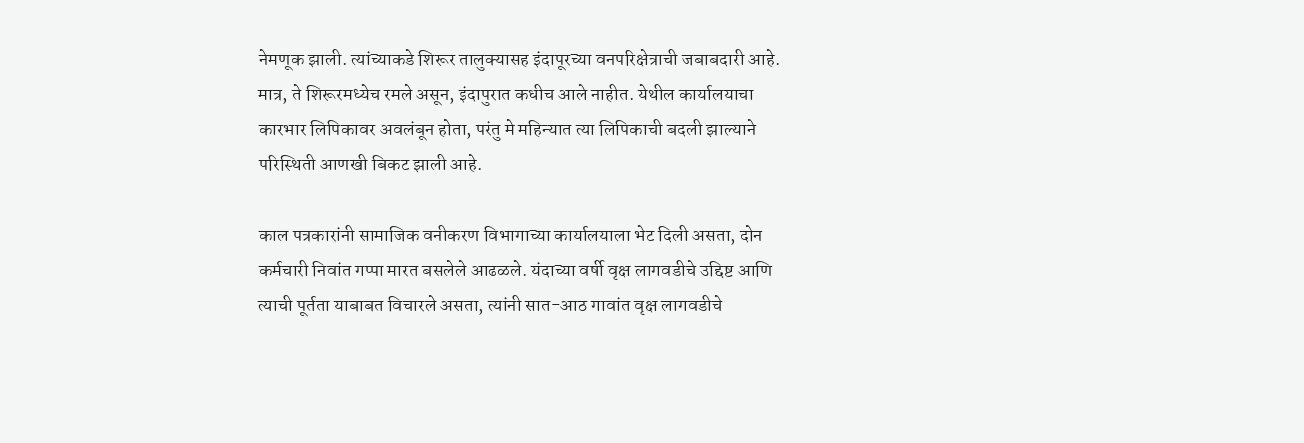नेमणूक झाली. त्यांच्याकडे शिरूर तालुक्यासह इंदापूरच्या वनपरिक्षेत्राची जबाबदारी आहे. मात्र, ते शिरूरमध्येच रमले असून, इंदापुरात कधीच आले नाहीत. येथील कार्यालयाचा कारभार लिपिकावर अवलंबून होता, परंतु मे महिन्यात त्या लिपिकाची बदली झाल्याने परिस्थिती आणखी बिकट झाली आहे.

काल पत्रकारांनी सामाजिक वनीकरण विभागाच्या कार्यालयाला भेट दिली असता, दोन कर्मचारी निवांत गप्पा मारत बसलेले आढळले. यंदाच्या वर्षी वृक्ष लागवडीचे उद्दिष्ट आणि त्याची पूर्तता याबाबत विचारले असता, त्यांनी सात-आठ गावांत वृक्ष लागवडीचे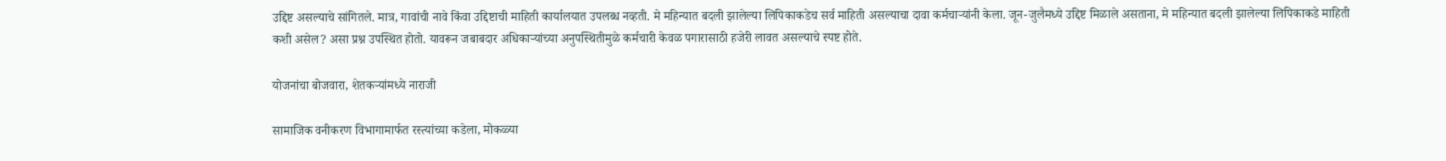उद्दिष्ट असल्याचे सांगितले. मात्र, गावांची नावे किंवा उद्दिष्टाची माहिती कार्यालयात उपलब्ध नव्हती. मे महिन्यात बदली झालेल्या लिपिकाकडेच सर्व माहिती असल्याचा दावा कर्मचाऱ्यांनी केला. जून-जुलैमध्ये उद्दिष्ट मिळाले असताना, मे महिन्यात बदली झालेल्या लिपिकाकडे माहिती कशी असेल? असा प्रश्न उपस्थित होतो. यावरून जबाबदार अधिकाऱ्यांच्या अनुपस्थितीमुळे कर्मचारी केवळ पगारासाठी हजेरी लावत असल्याचे स्पष्ट होते.

योजनांचा बोजवारा, शेतकऱ्यांमध्ये नाराजी

सामाजिक वनीकरण विभागामार्फत रस्त्यांच्या कडेला, मोकळ्या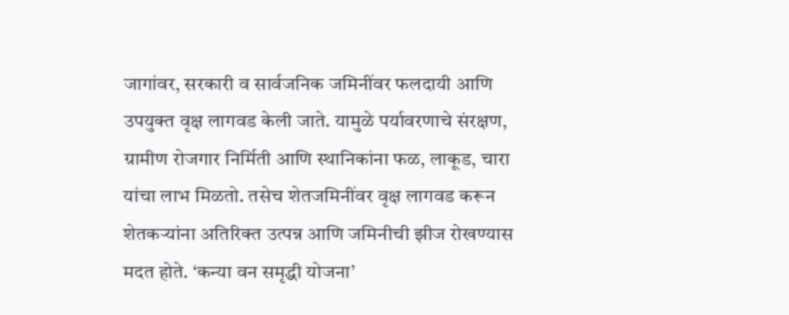जागांवर, सरकारी व सार्वजनिक जमिनींवर फलदायी आणि उपयुक्त वृक्ष लागवड केली जाते. यामुळे पर्यावरणाचे संरक्षण, ग्रामीण रोजगार निर्मिती आणि स्थानिकांना फळ, लाकूड, चारा यांचा लाभ मिळतो. तसेच शेतजमिनींवर वृक्ष लागवड करून शेतकऱ्यांना अतिरिक्त उत्पन्न आणि जमिनीची झीज रोखण्यास मदत होते. ‘कन्या वन समृद्धी योजना’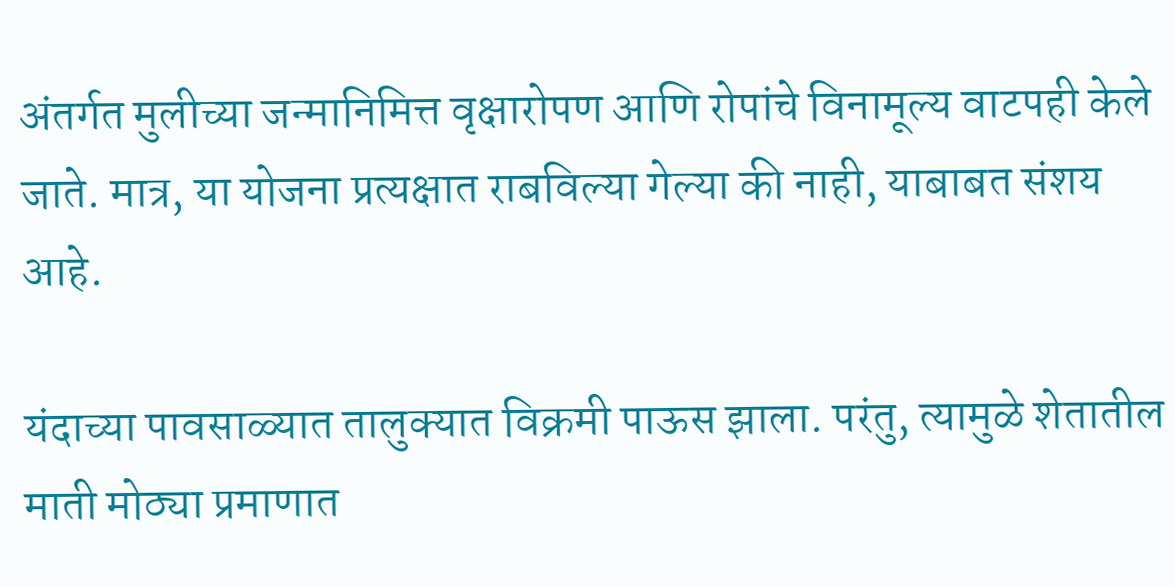अंतर्गत मुलीच्या जन्मानिमित्त वृक्षारोपण आणि रोपांचे विनामूल्य वाटपही केले जाते. मात्र, या योजना प्रत्यक्षात राबविल्या गेल्या की नाही, याबाबत संशय आहे.

यंदाच्या पावसाळ्यात तालुक्यात विक्रमी पाऊस झाला. परंतु, त्यामुळे शेतातील माती मोठ्या प्रमाणात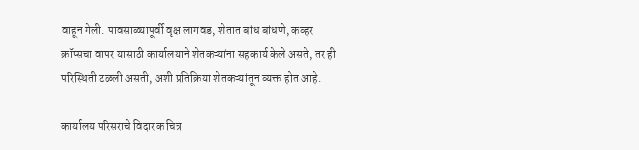वाहून गेली. पावसाळ्यापूर्वी वृक्ष लागवड, शेतात बांध बांधणे, कव्हर क्रॉप्सचा वापर यासाठी कार्यालयाने शेतकऱ्यांना सहकार्य केले असते, तर ही परिस्थिती टळली असती, अशी प्रतिक्रिया शेतकऱ्यांतून व्यक्त होत आहे.

कार्यालय परिसराचे विदारक चित्र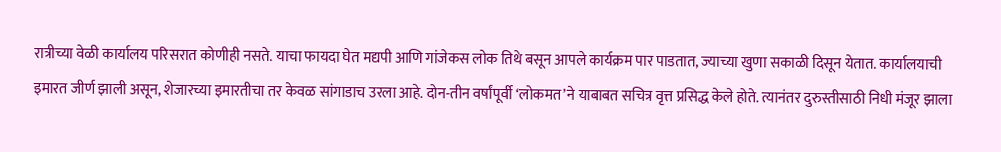रात्रीच्या वेळी कार्यालय परिसरात कोणीही नसते. याचा फायदा घेत मद्यपी आणि गांजेकस लोक तिथे बसून आपले कार्यक्रम पार पाडतात, ज्याच्या खुणा सकाळी दिसून येतात. कार्यालयाची इमारत जीर्ण झाली असून, शेजारच्या इमारतीचा तर केवळ सांगाडाच उरला आहे. दोन-तीन वर्षांपूर्वी ‘लोकमत’ने याबाबत सचित्र वृत्त प्रसिद्ध केले होते. त्यानंतर दुरुस्तीसाठी निधी मंजूर झाला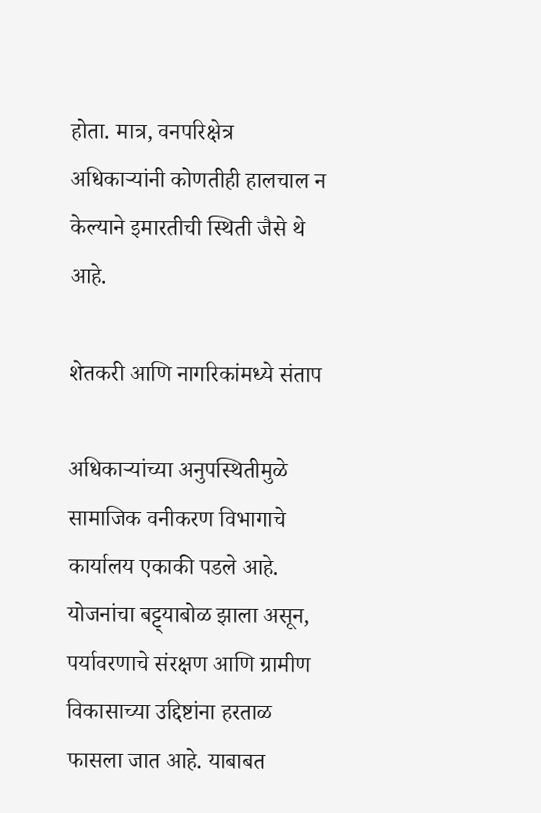होता. मात्र, वनपरिक्षेत्र अधिकाऱ्यांनी कोणतीही हालचाल न केल्याने इमारतीची स्थिती जैसे थे आहे.

शेतकरी आणि नागरिकांमध्ये संताप

अधिकाऱ्यांच्या अनुपस्थितीमुळे सामाजिक वनीकरण विभागाचे कार्यालय एकाकी पडले आहे. योजनांचा बट्ट्याबोळ झाला असून, पर्यावरणाचे संरक्षण आणि ग्रामीण विकासाच्या उद्दिष्टांना हरताळ फासला जात आहे. याबाबत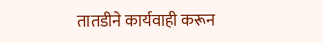तातडीने कार्यवाही करून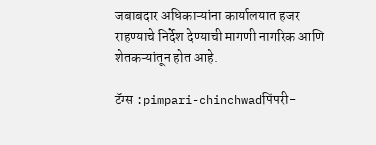जबाबदार अधिकाऱ्यांना कार्यालयात हजर राहण्याचे निर्देश देण्याची मागणी नागरिक आणि शेतकऱ्यांतून होत आहे.

टॅग्स :pimpari-chinchwadपिंपरी-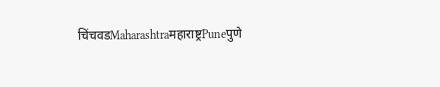चिंचवडMaharashtraमहाराष्ट्रPuneपुणे